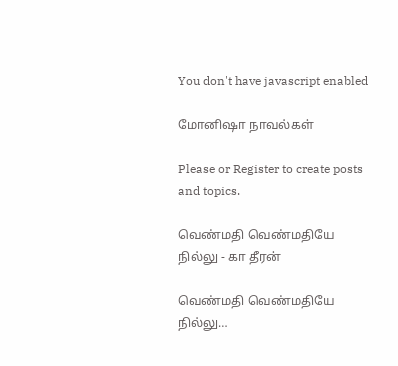You don't have javascript enabled

மோனிஷா நாவல்கள்

Please or Register to create posts and topics.

வெண்மதி வெண்மதியே நில்லு - கா தீரன்

வெண்மதி வெண்மதியே நில்லு…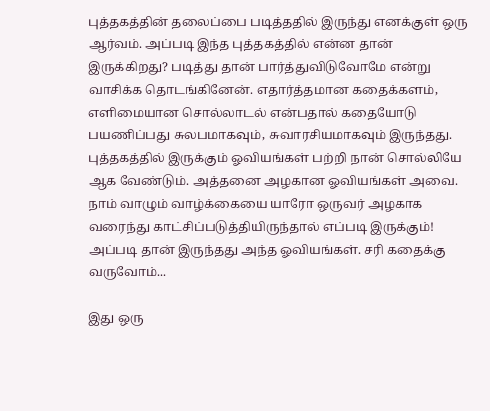புத்தகத்தின் தலைப்பை படித்ததில் இருந்து எனக்குள் ஒரு ஆர்வம். அப்படி இந்த புத்தகத்தில் என்ன தான் இருக்கிறது? படித்து தான் பார்த்துவிடுவோமே என்று வாசிக்க தொடங்கினேன். எதார்த்தமான கதைக்களம், எளிமையான சொல்லாடல் என்பதால் கதையோடு பயணிப்பது சுலபமாகவும், சுவாரசியமாகவும் இருந்தது. புத்தகத்தில் இருக்கும் ஓவியங்கள் பற்றி நான் சொல்லியே ஆக வேண்டும். அத்தனை அழகான ஓவியங்கள் அவை. நாம் வாழும் வாழ்க்கையை யாரோ ஒருவர் அழகாக வரைந்து காட்சிப்படுத்தியிருந்தால் எப்படி இருக்கும்! அப்படி தான் இருந்தது அந்த ஓவியங்கள். சரி கதைக்கு வருவோம்...

இது ஒரு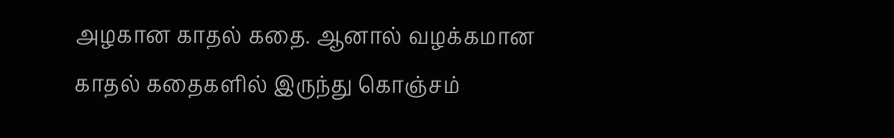அழகான காதல் கதை. ஆனால் வழக்கமான காதல் கதைகளில் இருந்து கொஞ்சம்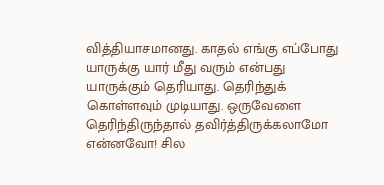வித்தியாசமானது. காதல் எங்கு எப்போது யாருக்கு யார் மீது வரும் என்பது யாருக்கும் தெரியாது. தெரிந்துக் கொள்ளவும் முடியாது. ஒருவேளை தெரிந்திருந்தால் தவிர்த்திருக்கலாமோ என்னவோ! சில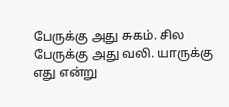பேருக்கு அது சுகம். சில பேருக்கு அது வலி. யாருக்கு எது என்று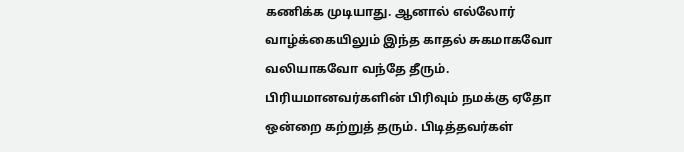கணிக்க முடியாது. ஆனால் எல்லோர் வாழ்க்கையிலும் இந்த காதல் சுகமாகவோ வலியாகவோ வந்தே தீரும். பிரியமானவர்களின் பிரிவும் நமக்கு ஏதோ ஒன்றை கற்றுத் தரும். பிடித்தவர்கள்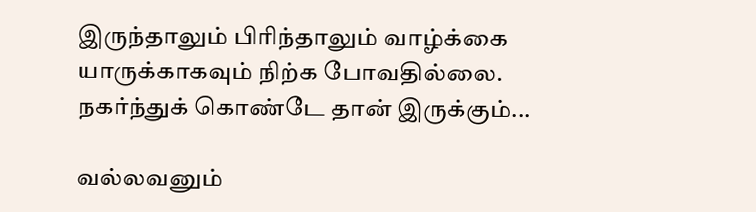இருந்தாலும் பிரிந்தாலும் வாழ்க்கை யாருக்காகவும் நிற்க போவதில்லை. நகர்ந்துக் கொண்டே தான் இருக்கும்...

வல்லவனும்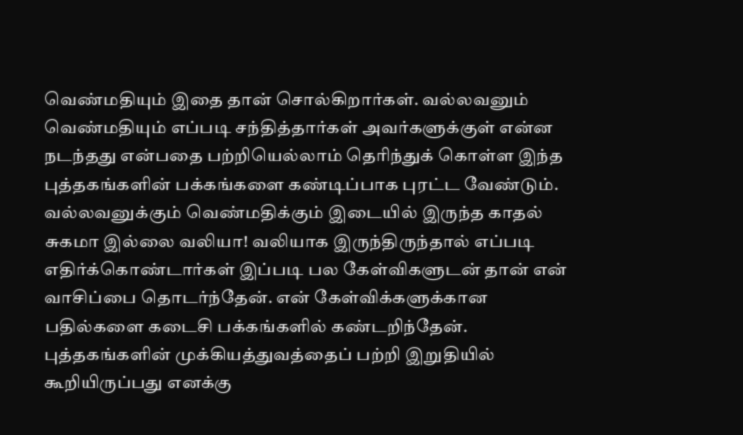வெண்மதியும் இதை தான் சொல்கிறார்கள். வல்லவனும் வெண்மதியும் எப்படி சந்தித்தார்கள் அவர்களுக்குள் என்ன நடந்தது என்பதை பற்றியெல்லாம் தெரிந்துக் கொள்ள இந்த புத்தகங்களின் பக்கங்களை கண்டிப்பாக புரட்ட வேண்டும். வல்லவனுக்கும் வெண்மதிக்கும் இடையில் இருந்த காதல் சுகமா இல்லை வலியா! வலியாக இருந்திருந்தால் எப்படி எதிர்க்கொண்டார்கள் இப்படி பல கேள்விகளுடன் தான் என் வாசிப்பை தொடர்ந்தேன். என் கேள்விக்களுக்கான பதில்களை கடைசி பக்கங்களில் கண்டறிந்தேன். புத்தகங்களின் முக்கியத்துவத்தைப் பற்றி இறுதியில் கூறியிருப்பது எனக்கு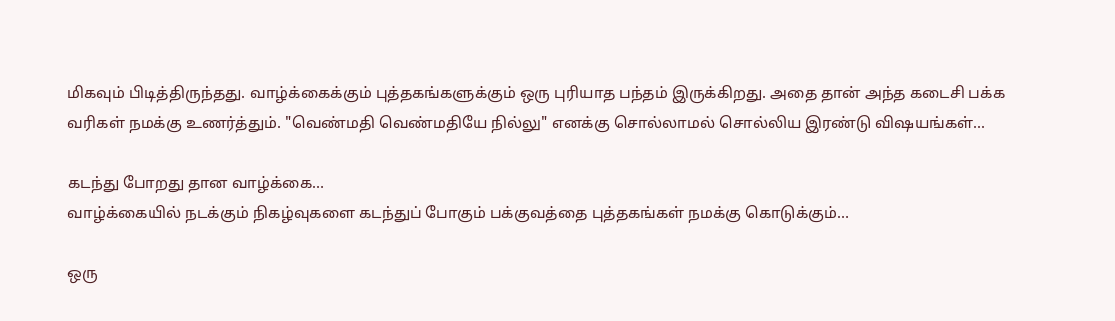மிகவும் பிடித்திருந்தது. வாழ்க்கைக்கும் புத்தகங்களுக்கும் ஒரு புரியாத பந்தம் இருக்கிறது. அதை தான் அந்த கடைசி பக்க வரிகள் நமக்கு உணர்த்தும். "வெண்மதி வெண்மதியே நில்லு" எனக்கு சொல்லாமல் சொல்லிய இரண்டு விஷயங்கள்...

கடந்து போறது தான வாழ்க்கை…
வாழ்க்கையில் நடக்கும் நிகழ்வுகளை கடந்துப் போகும் பக்குவத்தை புத்தகங்கள் நமக்கு கொடுக்கும்…

ஒரு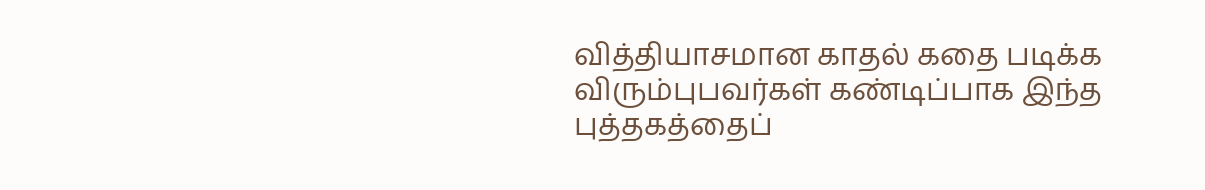வித்தியாசமான காதல் கதை படிக்க விரும்புபவர்கள் கண்டிப்பாக இந்த புத்தகத்தைப்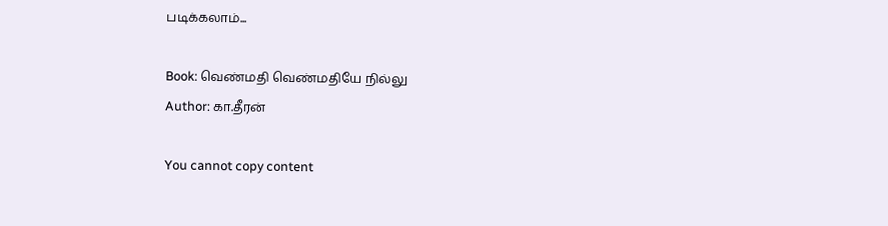படிக்கலாம்...

Book: வெண்மதி வெண்மதியே நில்லு
Author: கா.தீரன்

You cannot copy content